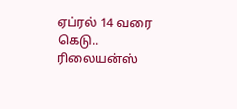ஏப்ரல் 14 வரை கெடு.. ரிலையன்ஸ்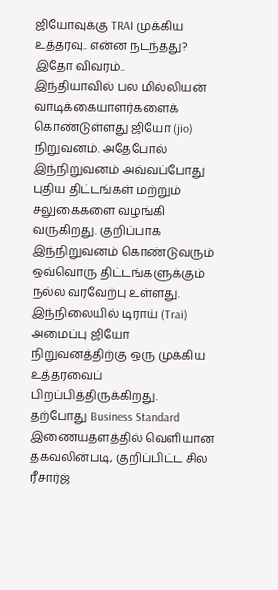ஜியோவுக்கு TRAI முக்கிய உத்தரவு.. என்ன நடந்தது? இதோ விவரம்..
இந்தியாவில் பல மில்லியன் வாடிக்கையாளர்களைக் கொண்டுள்ளது ஜியோ (jio) நிறுவனம். அதேபோல் இந்நிறுவனம் அவ்வப்போது புதிய திட்டங்கள் மற்றும் சலுகைகளை வழங்கி வருகிறது. குறிப்பாக இந்நிறுவனம் கொண்டுவரும் ஒவ்வொரு திட்டங்களுக்கும் நல்ல வரவேற்பு உள்ளது. இந்நிலையில் டிராய் (Trai) அமைப்பு ஜியோ நிறுவனத்திற்கு ஒரு முக்கிய உத்தரவைப் பிறப்பித்திருக்கிறது.
தற்போது Business Standard இணையதளத்தில் வெளியான தகவலின்படி, குறிப்பிட்ட சில ரீசார்ஜ்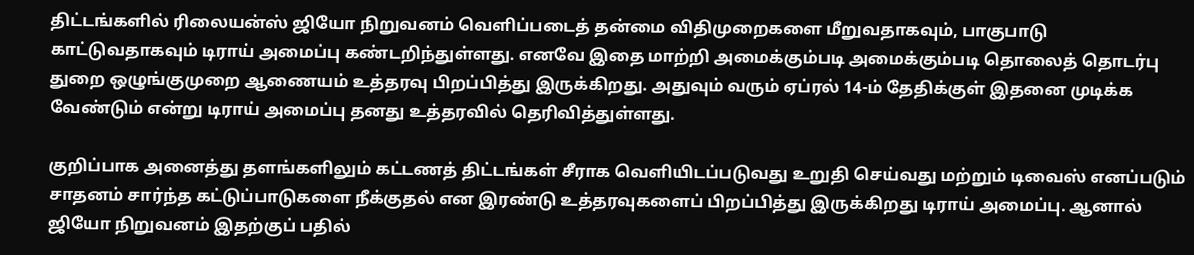திட்டங்களில் ரிலையன்ஸ் ஜியோ நிறுவனம் வெளிப்படைத் தன்மை விதிமுறைகளை மீறுவதாகவும், பாகுபாடு காட்டுவதாகவும் டிராய் அமைப்பு கண்டறிந்துள்ளது. எனவே இதை மாற்றி அமைக்கும்படி அமைக்கும்படி தொலைத் தொடர்பு துறை ஒழுங்குமுறை ஆணையம் உத்தரவு பிறப்பித்து இருக்கிறது. அதுவும் வரும் ஏப்ரல் 14-ம் தேதிக்குள் இதனை முடிக்க வேண்டும் என்று டிராய் அமைப்பு தனது உத்தரவில் தெரிவித்துள்ளது.

குறிப்பாக அனைத்து தளங்களிலும் கட்டணத் திட்டங்கள் சீராக வெளியிடப்படுவது உறுதி செய்வது மற்றும் டிவைஸ் எனப்படும் சாதனம் சார்ந்த கட்டுப்பாடுகளை நீக்குதல் என இரண்டு உத்தரவுகளைப் பிறப்பித்து இருக்கிறது டிராய் அமைப்பு. ஆனால் ஜியோ நிறுவனம் இதற்குப் பதில்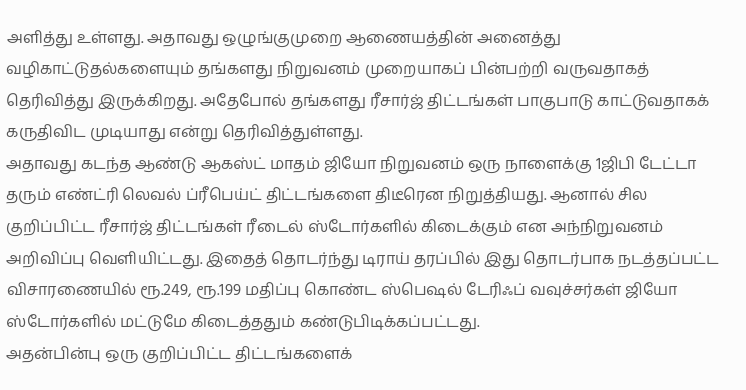அளித்து உள்ளது. அதாவது ஒழுங்குமுறை ஆணையத்தின் அனைத்து வழிகாட்டுதல்களையும் தங்களது நிறுவனம் முறையாகப் பின்பற்றி வருவதாகத் தெரிவித்து இருக்கிறது. அதேபோல் தங்களது ரீசார்ஜ் திட்டங்கள் பாகுபாடு காட்டுவதாகக் கருதிவிட முடியாது என்று தெரிவித்துள்ளது.
அதாவது கடந்த ஆண்டு ஆகஸ்ட் மாதம் ஜியோ நிறுவனம் ஒரு நாளைக்கு 1ஜிபி டேட்டா தரும் எண்ட்ரி லெவல் ப்ரீபெய்ட் திட்டங்களை திடீரென நிறுத்தியது. ஆனால் சில குறிப்பிட்ட ரீசார்ஜ் திட்டங்கள் ரீடைல் ஸ்டோர்களில் கிடைக்கும் என அந்நிறுவனம் அறிவிப்பு வெளியிட்டது. இதைத் தொடர்ந்து டிராய் தரப்பில் இது தொடர்பாக நடத்தப்பட்ட விசாரணையில் ரூ.249, ரூ.199 மதிப்பு கொண்ட ஸ்பெஷல் டேரிஃப் வவுச்சர்கள் ஜியோ ஸ்டோர்களில் மட்டுமே கிடைத்ததும் கண்டுபிடிக்கப்பட்டது.
அதன்பின்பு ஒரு குறிப்பிட்ட திட்டங்களைக்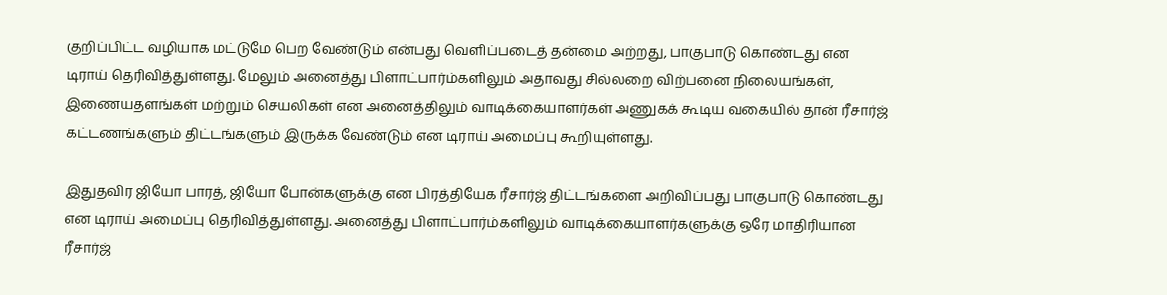குறிப்பிட்ட வழியாக மட்டுமே பெற வேண்டும் என்பது வெளிப்படைத் தன்மை அற்றது, பாகுபாடு கொண்டது என டிராய் தெரிவித்துள்ளது. மேலும் அனைத்து பிளாட்பார்ம்களிலும் அதாவது சில்லறை விற்பனை நிலையங்கள், இணையதளங்கள் மற்றும் செயலிகள் என அனைத்திலும் வாடிக்கையாளர்கள் அணுகக் கூடிய வகையில் தான் ரீசார்ஜ் கட்டணங்களும் திட்டங்களும் இருக்க வேண்டும் என டிராய் அமைப்பு கூறியுள்ளது.

இதுதவிர ஜியோ பாரத், ஜியோ போன்களுக்கு என பிரத்தியேக ரீசார்ஜ் திட்டங்களை அறிவிப்பது பாகுபாடு கொண்டது என டிராய் அமைப்பு தெரிவித்துள்ளது. அனைத்து பிளாட்பார்ம்களிலும் வாடிக்கையாளர்களுக்கு ஒரே மாதிரியான ரீசார்ஜ்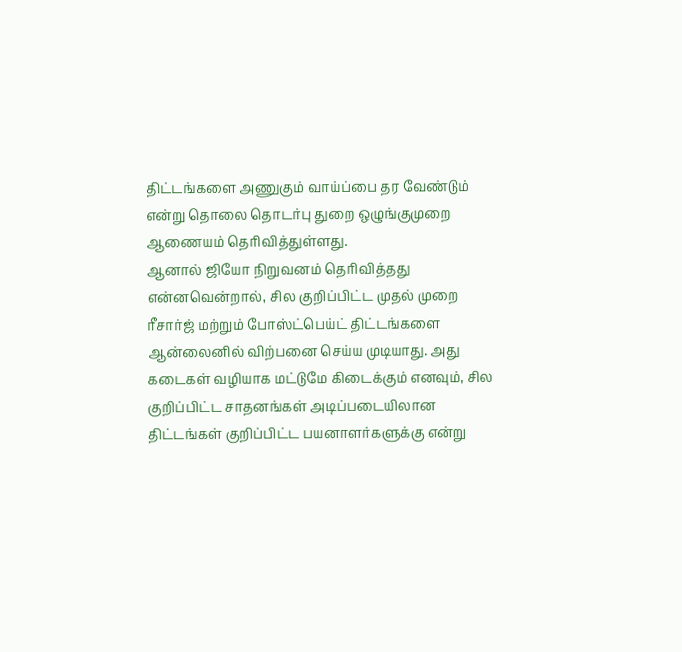திட்டங்களை அணுகும் வாய்ப்பை தர வேண்டும் என்று தொலை தொடர்பு துறை ஒழுங்குமுறை ஆணையம் தெரிவித்துள்ளது.
ஆனால் ஜியோ நிறுவனம் தெரிவித்தது என்னவென்றால், சில குறிப்பிட்ட முதல் முறை ரீசார்ஜ் மற்றும் போஸ்ட்பெய்ட் திட்டங்களை ஆன்லைனில் விற்பனை செய்ய முடியாது. அது கடைகள் வழியாக மட்டுமே கிடைக்கும் எனவும், சில குறிப்பிட்ட சாதனங்கள் அடிப்படையிலான திட்டங்கள் குறிப்பிட்ட பயனாளர்களுக்கு என்று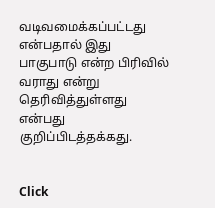வடிவமைக்கப்பட்டது என்பதால் இது பாகுபாடு என்ற பிரிவில் வராது என்று தெரிவித்துள்ளது என்பது குறிப்பிடத்தக்கது.


Click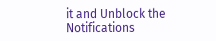it and Unblock the Notifications